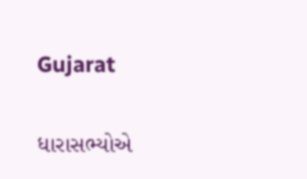Gujarat

ધારાસભ્યોએ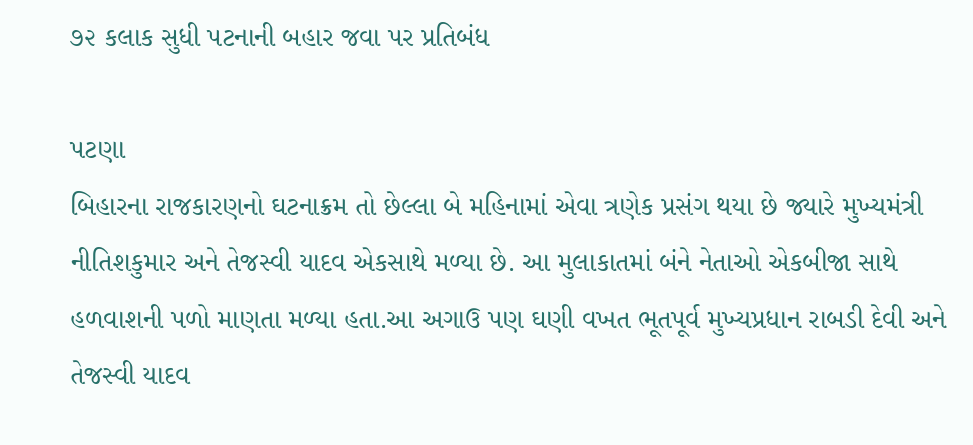૭૨ કલાક સુધી પટનાની બહાર જવા પર પ્રતિબંધ

પટણા
બિહારના રાજકારણનો ઘટનાક્રમ તો છેલ્લા બે મહિનામાં એવા ત્રણેક પ્રસંગ થયા છે જ્યારે મુખ્યમંત્રી નીતિશકુમાર અને તેજસ્વી યાદવ એકસાથે મળ્યા છે. આ મુલાકાતમાં બંને નેતાઓ એકબીજા સાથે હળવાશની પળો માણતા મળ્યા હતા.આ અગાઉ પણ ઘણી વખત ભૂતપૂર્વ મુખ્યપ્રધાન રાબડી દેવી અને તેજસ્વી યાદવ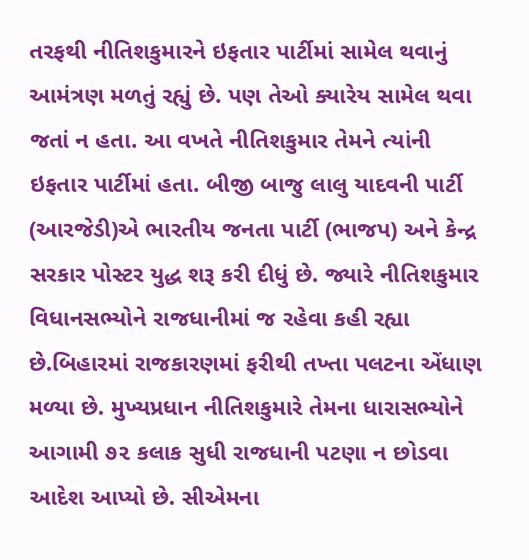તરફથી નીતિશકુમારને ઇફતાર પાર્ટીમાં સામેલ થવાનું આમંત્રણ મળતું રહ્યું છે. પણ તેઓ ક્યારેય સામેલ થવા જતાં ન હતા. આ વખતે નીતિશકુમાર તેમને ત્યાંની ઇફતાર પાર્ટીમાં હતા. બીજી બાજુ લાલુ યાદવની પાર્ટી (આરજેડી)એ ભારતીય જનતા પાર્ટી (ભાજપ) અને કેન્દ્ર સરકાર પોસ્ટર યુદ્ધ શરૂ કરી દીધું છે. જ્યારે નીતિશકુમાર વિધાનસભ્યોને રાજધાનીમાં જ રહેવા કહી રહ્યા છે.બિહારમાં રાજકારણમાં ફરીથી તખ્તા પલટના એંધાણ મળ્યા છે. મુખ્યપ્રધાન નીતિશકુમારે તેમના ધારાસભ્યોને આગામી ૭૨ કલાક સુધી રાજધાની પટણા ન છોડવા આદેશ આપ્યો છે. સીએમના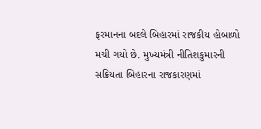ફરમાનના બદલે બિહારમાં રાજકીય હોબાળો મચી ગયો છે. મુખ્યમંત્રી નીતિશકુમારની સક્રિયતા બિહારના રાજકારણમાં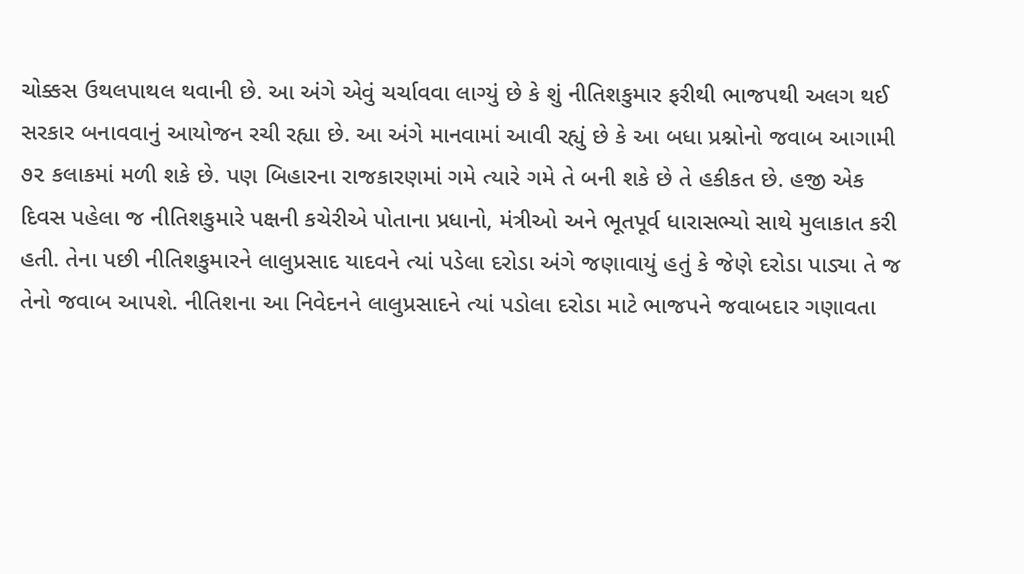ચોક્કસ ઉથલપાથલ થવાની છે. આ અંગે એવું ચર્ચાવવા લાગ્યું છે કે શું નીતિશકુમાર ફરીથી ભાજપથી અલગ થઈ સરકાર બનાવવાનું આયોજન રચી રહ્યા છે. આ અંગે માનવામાં આવી રહ્યું છે કે આ બધા પ્રશ્નોનો જવાબ આગામી ૭૨ કલાકમાં મળી શકે છે. પણ બિહારના રાજકારણમાં ગમે ત્યારે ગમે તે બની શકે છે તે હકીકત છે. હજી એક દિવસ પહેલા જ નીતિશકુમારે પક્ષની કચેરીએ પોતાના પ્રધાનો, મંત્રીઓ અને ભૂતપૂર્વ ધારાસભ્યો સાથે મુલાકાત કરી હતી. તેના પછી નીતિશકુમારને લાલુપ્રસાદ યાદવને ત્યાં પડેલા દરોડા અંગે જણાવાયું હતું કે જેણે દરોડા પાડ્યા તે જ તેનો જવાબ આપશે. નીતિશના આ નિવેદનને લાલુપ્રસાદને ત્યાં પડોલા દરોડા માટે ભાજપને જવાબદાર ગણાવતા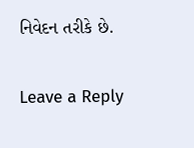નિવેદન તરીકે છે.

Leave a Reply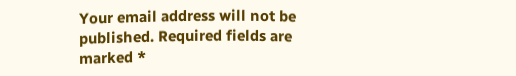Your email address will not be published. Required fields are marked *